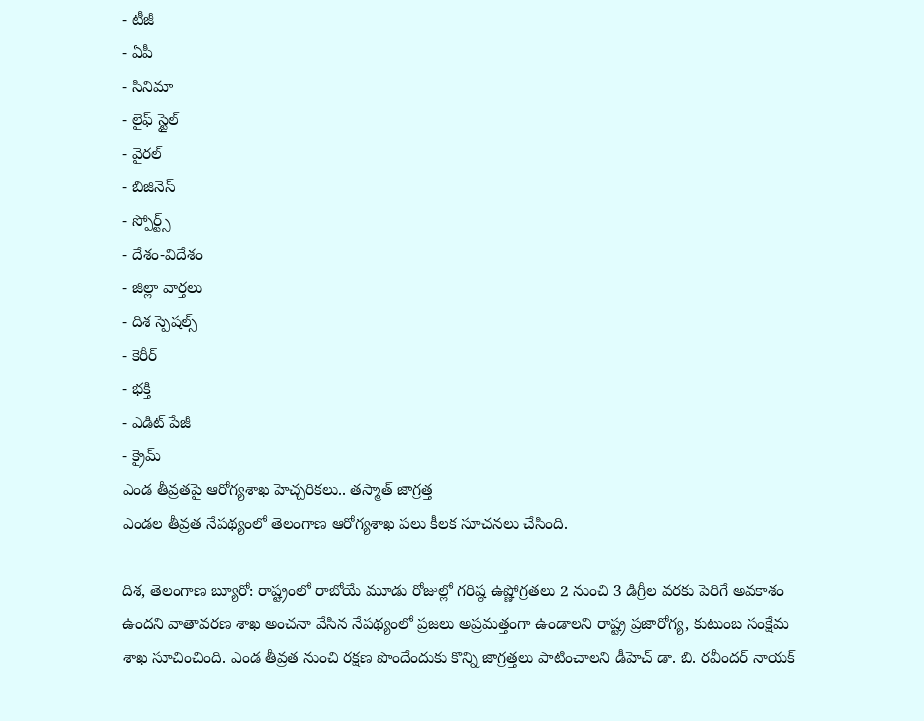- టీజీ
- ఏపీ
- సినిమా
- లైఫ్ స్టైల్
- వైరల్
- బిజినెస్
- స్పోర్ట్స్
- దేశం-విదేశం
- జిల్లా వార్తలు
- దిశ స్పెషల్స్
- కెరీర్
- భక్తి
- ఎడిట్ పేజీ
- క్రైమ్
ఎండ తీవ్రతపై ఆరోగ్యశాఖ హెచ్చరికలు.. తస్మాత్ జాగ్రత్త
ఎండల తీవ్రత నేపథ్యంలో తెలంగాణ ఆరోగ్యశాఖ పలు కీలక సూచనలు చేసింది.

దిశ, తెలంగాణ బ్యూరో: రాష్ట్రంలో రాబోయే మూడు రోజుల్లో గరిష్ఠ ఉష్ణోగ్రతలు 2 నుంచి 3 డిగ్రీల వరకు పెరిగే అవకాశం ఉందని వాతావరణ శాఖ అంచనా వేసిన నేపథ్యంలో ప్రజలు అప్రమత్తంగా ఉండాలని రాష్ట్ర ప్రజారోగ్య, కుటుంబ సంక్షేమ శాఖ సూచించింది. ఎండ తీవ్రత నుంచి రక్షణ పొందేందుకు కొన్ని జాగ్రత్తలు పాటించాలని డీహెచ్ డా. బి. రవీందర్ నాయక్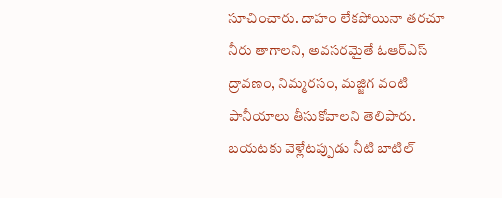సూచించారు. దాహం లేకపోయినా తరచూ నీరు తాగాలని, అవసరమైతే ఓఆర్ఎస్ ద్రావణం, నిమ్మరసం, మజ్జిగ వంటి పానీయాలు తీసుకోవాలని తెలిపారు. బయటకు వెళ్లేటప్పుడు నీటి బాటిల్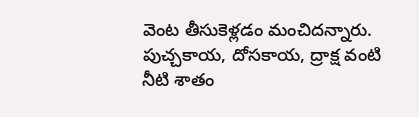వెంట తీసుకెళ్లడం మంచిదన్నారు. పుచ్చకాయ, దోసకాయ, ద్రాక్ష వంటి నీటి శాతం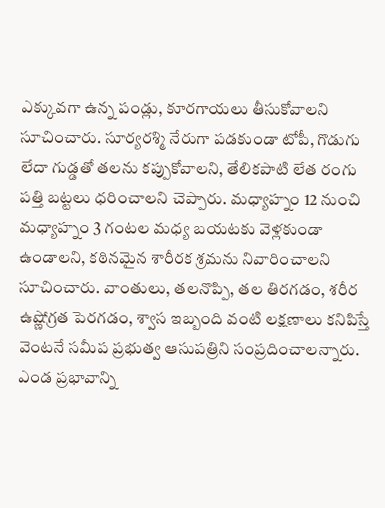ఎక్కువగా ఉన్న పండ్లు, కూరగాయలు తీసుకోవాలని సూచించారు. సూర్యరశ్మి నేరుగా పడకుండా టోపీ, గొడుగు లేదా గుడ్డతో తలను కప్పుకోవాలని, తేలికపాటి లేత రంగు పత్తి బట్టలు ధరించాలని చెప్పారు. మధ్యాహ్నం 12 నుంచి మధ్యాహ్నం 3 గంటల మధ్య బయటకు వెళ్లకుండా ఉండాలని, కఠినమైన శారీరక శ్రమను నివారించాలని సూచించారు. వాంతులు, తలనొప్పి, తల తిరగడం, శరీర ఉష్ణోగ్రత పెరగడం, శ్వాస ఇబ్బంది వంటి లక్షణాలు కనిపిస్తే వెంటనే సమీప ప్రభుత్వ ఆసుపత్రిని సంప్రదించాలన్నారు. ఎండ ప్రభావాన్ని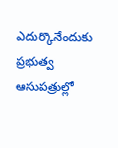ఎదుర్కొనేందుకు ప్రభుత్వ ఆసుపత్రుల్లో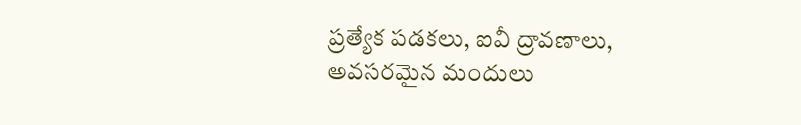ప్రత్యేక పడకలు, ఐవీ ద్రావణాలు, అవసరమైన మందులు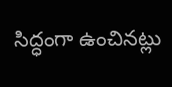సిద్ధంగా ఉంచినట్లు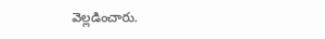వెల్లడించారు.